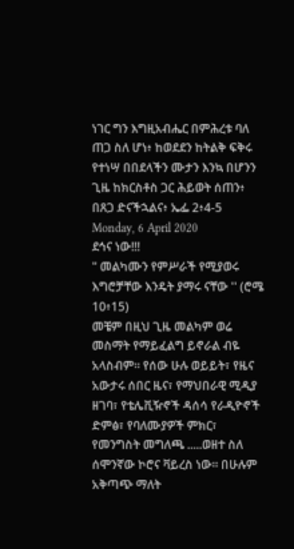ነገር ግን እግዚአብሔር በምሕረቱ ባለ ጠጋ ስለ ሆነ፥ ከወደደን ከትልቅ ፍቅሩ የተነሣ በበደላችን ሙታን እንኳ በሆንን ጊዜ ከክርስቶስ ጋር ሕይወት ሰጠን፥ በጸጋ ድናችኋልና፥ ኤፌ 2፥4-5
Monday, 6 April 2020
ደኅና ነው!!!
" መልካሙን የምሥራች የሚያወሩ እግሮቻቸው እንዴት ያማሩ ናቸው '' (ሮሜ 10፥15)
መቼም በዚህ ጊዜ መልካም ወሬ መስማት የማይፈልግ ይኖራል ብዬ አላስብም። የሰው ሁሉ ወይይት፣ የዜና አውታሩ ሰበር ዜና፣ የማህበራዊ ሚዲያ ዘገባ፣ የቴሌቪዥኖች ዳሰሳ የራዲዮኖች ድምፅ፣ የባለሙያዎች ምክር፣ የመንግስት መግለጫ .....ወዘተ ስለ ሰሞንኛው ኮሮና ቫይረስ ነው። በሁሉም አቅጣጭ ማለት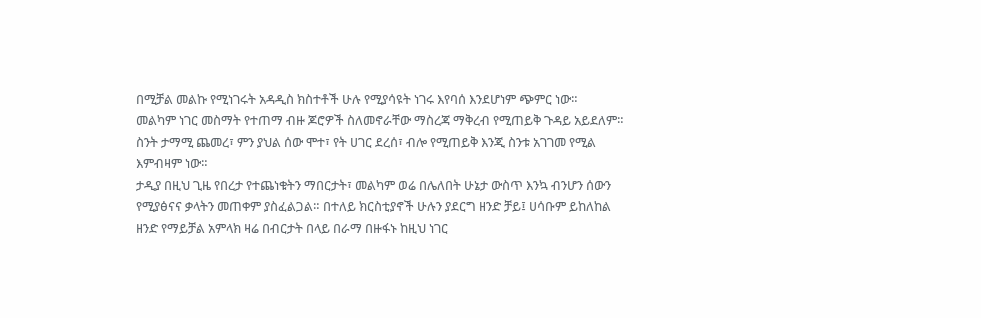በሚቻል መልኩ የሚነገሩት አዳዲስ ክስተቶች ሁሉ የሚያሳዩት ነገሩ እየባሰ እንደሆነም ጭምር ነው።
መልካም ነገር መስማት የተጠማ ብዙ ጆሮዎች ስለመኖራቸው ማስረጃ ማቅረብ የሚጠይቅ ጉዳይ አይደለም። ስንት ታማሚ ጨመረ፣ ምን ያህል ሰው ሞተ፣ የት ሀገር ደረሰ፣ ብሎ የሚጠይቅ እንጂ ስንቱ አገገመ የሚል እምብዛም ነው።
ታዲያ በዚህ ጊዜ የበረታ የተጨነቁትን ማበርታት፣ መልካም ወሬ በሌለበት ሁኔታ ውስጥ እንኳ ብንሆን ሰውን የሚያፅናና ቃላትን መጠቀም ያስፈልጋል። በተለይ ክርስቲያኖች ሁሉን ያደርግ ዘንድ ቻይ፤ ሀሳቡም ይከለከል ዘንድ የማይቻል አምላክ ዛሬ በብርታት በላይ በራማ በዙፋኑ ከዚህ ነገር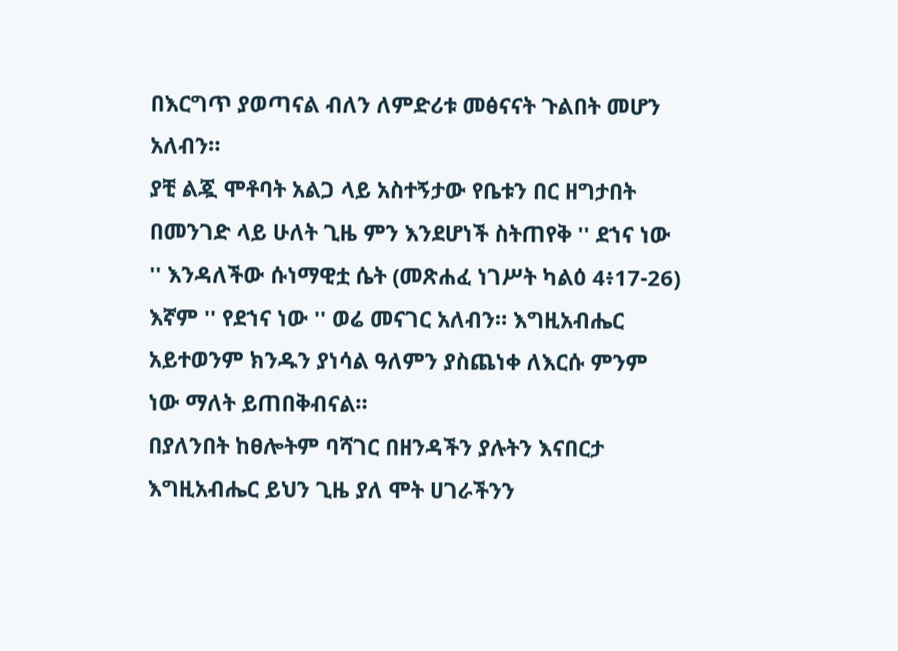በእርግጥ ያወጣናል ብለን ለምድሪቱ መፅናናት ጉልበት መሆን አለብን።
ያቺ ልጇ ሞቶባት አልጋ ላይ አስተኝታው የቤቱን በር ዘግታበት በመንገድ ላይ ሁለት ጊዜ ምን እንደሆነች ስትጠየቅ '' ደኀና ነው '' እንዳለችው ሱነማዊቷ ሴት (መጽሐፈ ነገሥት ካልዕ 4፥17-26) እኛም '' የደኀና ነው '' ወሬ መናገር አለብን። እግዚአብሔር አይተወንም ክንዱን ያነሳል ዓለምን ያስጨነቀ ለእርሱ ምንም ነው ማለት ይጠበቅብናል።
በያለንበት ከፀሎትም ባሻገር በዘንዳችን ያሉትን እናበርታ እግዚአብሔር ይህን ጊዜ ያለ ሞት ሀገራችንን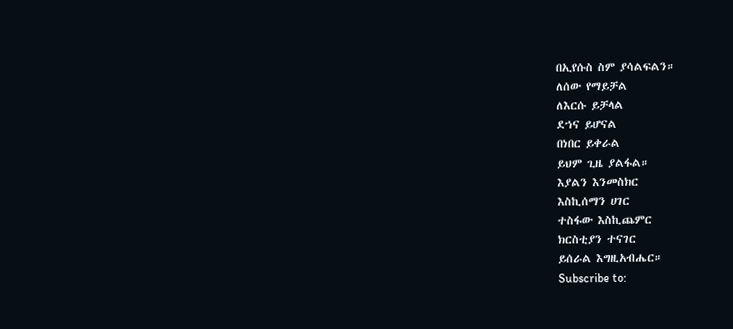በኢየሱስ ስም ያሳልፍልን።
ለሰው የማይቻል
ለእርሱ ይቻላል
ደኀና ይሆናል
በነበር ይቀራል
ይህም ጊዜ ያልፋል።
እያልን እንመስክር
እስኪሰማን ሀገር
ተስፋው እስኪጨምር
ክርስቲያን ተናገር
ይሰራል እግዚአብሔር።
Subscribe to: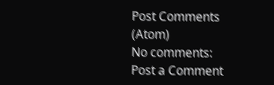Post Comments (Atom)
No comments:
Post a Comment